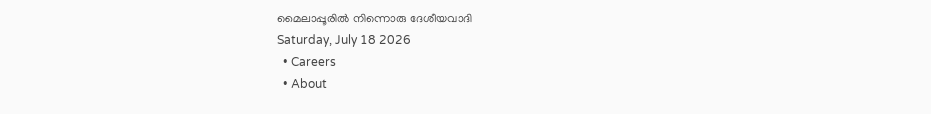മൈലാപ്പൂരിൽ നിന്നൊരു ദേശീയവാദി
Saturday, July 18 2026
  • Careers
  • About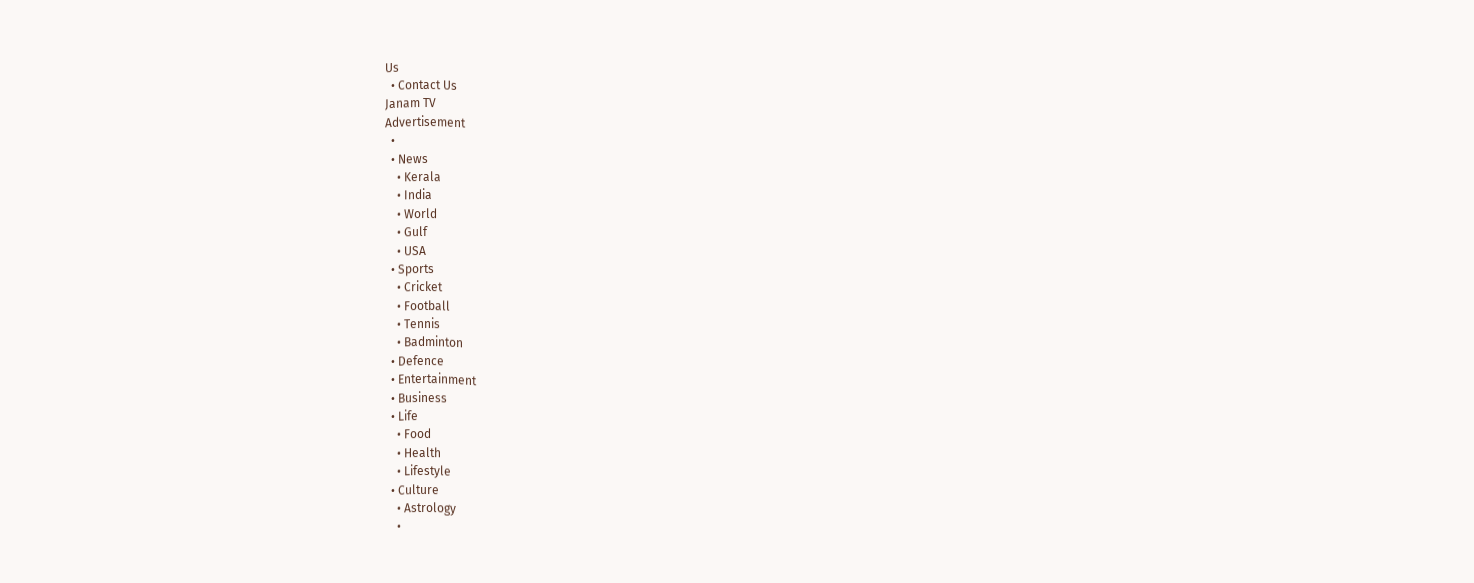Us
  • Contact Us
Janam TV
Advertisement
  •
  • News
    • Kerala
    • India
    • World
    • Gulf
    • USA
  • Sports
    • Cricket
    • Football
    • Tennis
    • Badminton
  • Defence
  • Entertainment
  • Business
  • Life
    • Food
    • Health
    • Lifestyle
  • Culture
    • Astrology
    •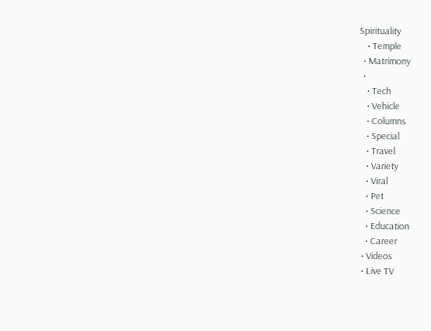Spirituality
    • Temple
  • Matrimony
  •
    • Tech
    • Vehicle
    • Columns
    • Special
    • Travel
    • Variety
    • Viral
    • Pet
    • Science
    • Education
    • Career
  • Videos
  • Live TV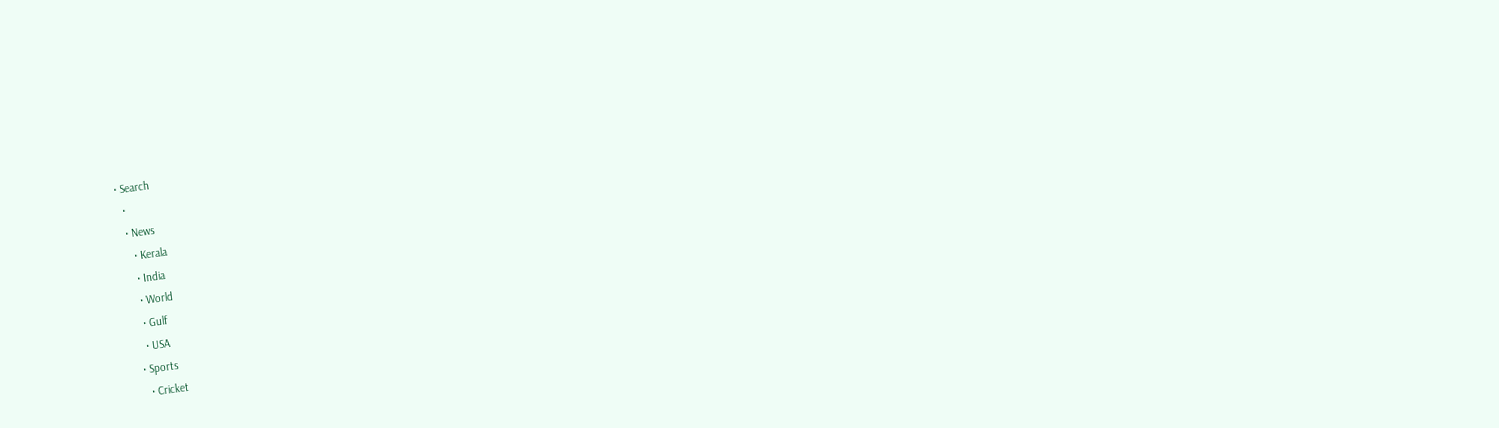• Search
  •
  • News
    • Kerala
    • India
    • World
    • Gulf
    • USA
  • Sports
    • Cricket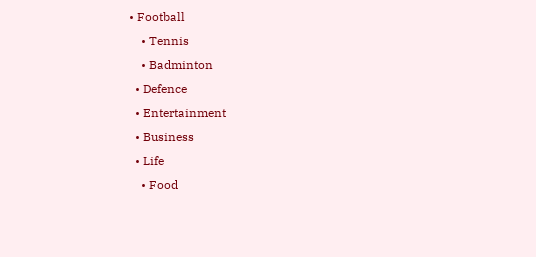• Football
    • Tennis
    • Badminton
  • Defence
  • Entertainment
  • Business
  • Life
    • Food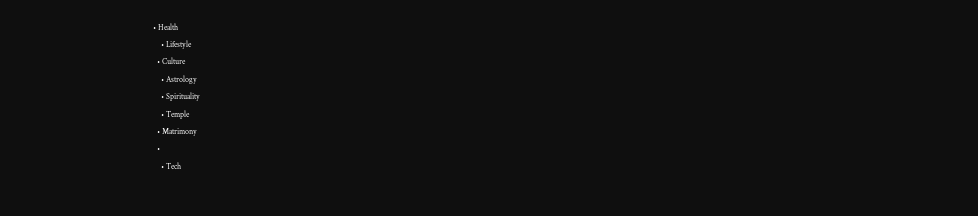• Health
    • Lifestyle
  • Culture
    • Astrology
    • Spirituality
    • Temple
  • Matrimony
  •
    • Tech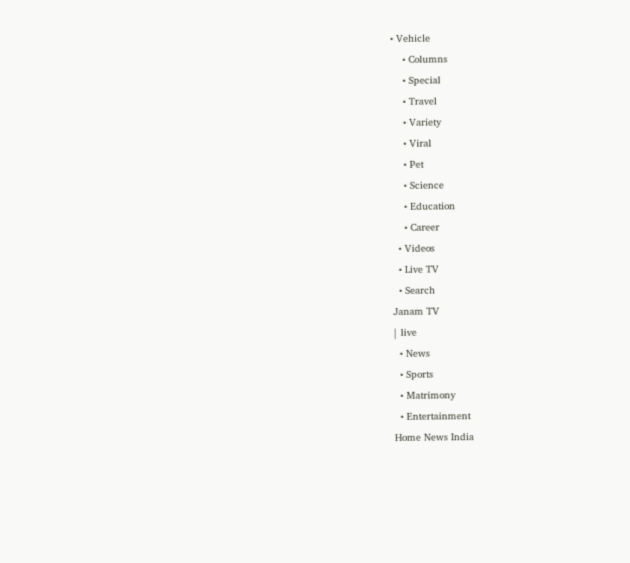• Vehicle
    • Columns
    • Special
    • Travel
    • Variety
    • Viral
    • Pet
    • Science
    • Education
    • Career
  • Videos
  • Live TV
  • Search
Janam TV
| live
  • News
  • Sports
  • Matrimony
  • Entertainment
Home News India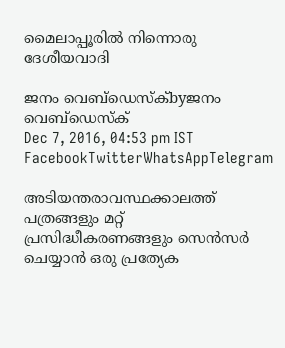മൈലാപ്പൂരിൽ നിന്നൊരു ദേശീയവാദി

ജനം വെബ്‌ഡെസ്ക്byജനം വെബ്‌ഡെസ്ക്
Dec 7, 2016, 04:53 pm IST
FacebookTwitterWhatsAppTelegram

അടിയന്തരാവസ്ഥക്കാലത്ത് പത്രങ്ങളും മറ്റ് പ്രസിദ്ധീകരണങ്ങളും സെൻസർ ചെയ്യാൻ ഒരു പ്രത്യേക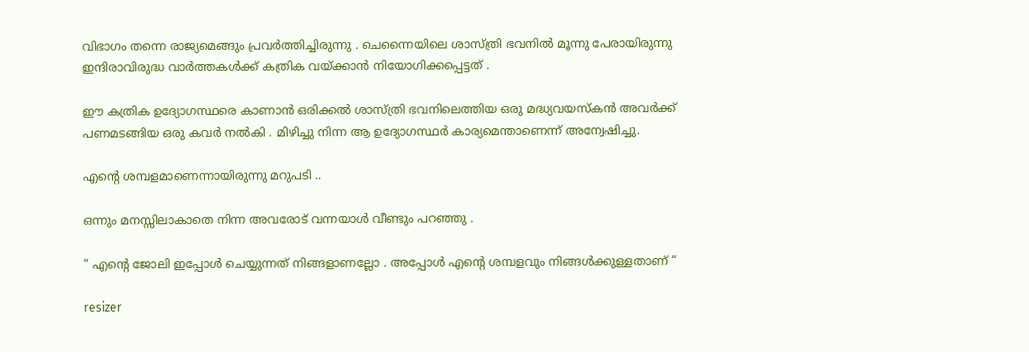വിഭാഗം തന്നെ രാജ്യമെങ്ങും പ്രവർത്തിച്ചിരുന്നു . ചെന്നൈയിലെ ശാസ്ത്രി ഭവനിൽ മൂന്നു പേരായിരുന്നു ഇന്ദിരാവിരുദ്ധ വാർത്തകൾക്ക് കത്രിക വയ്‌ക്കാൻ നിയോഗിക്കപ്പെട്ടത് .

ഈ കത്രിക ഉദ്യോഗസ്ഥരെ കാണാൻ ഒരിക്കൽ ശാസ്ത്രി ഭവനിലെത്തിയ ഒരു മദ്ധ്യവയസ്കൻ അവർക്ക് പണമടങ്ങിയ ഒരു കവർ നൽകി . മിഴിച്ചു നിന്ന ആ ഉദ്യോഗസ്ഥർ കാര്യമെന്താണെന്ന് അന്വേഷിച്ചു.

എന്റെ ശമ്പളമാണെന്നായിരുന്നു മറുപടി ..

ഒന്നും മനസ്സിലാകാതെ നിന്ന അവരോട് വന്നയാൾ വീണ്ടും പറഞ്ഞു .

“ എന്റെ ജോലി ഇപ്പോൾ ചെയ്യുന്നത് നിങ്ങളാണല്ലോ . അപ്പോൾ എന്റെ ശമ്പളവും നിങ്ങൾക്കുള്ളതാണ് “

resizer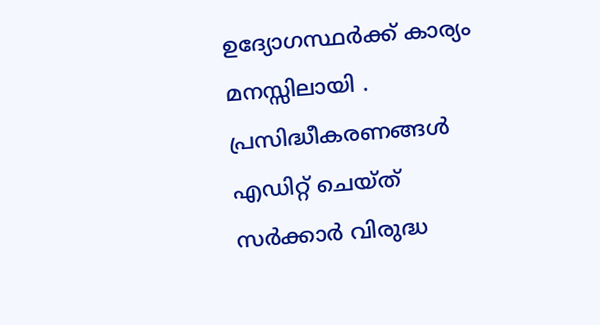ഉദ്യോഗസ്ഥർക്ക് കാര്യം മനസ്സിലായി . പ്രസിദ്ധീകരണങ്ങൾ എഡിറ്റ് ചെയ്ത് സർക്കാർ വിരുദ്ധ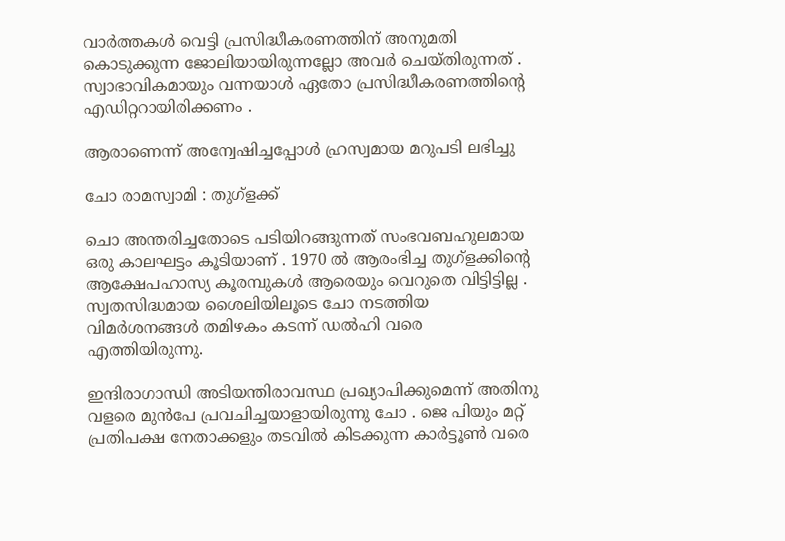വാർത്തകൾ വെട്ടി പ്രസിദ്ധീകരണത്തിന് അനുമതി കൊടുക്കുന്ന ജോലിയായിരുന്നല്ലോ അവർ ചെയ്തിരുന്നത് . സ്വാഭാവികമായും വന്നയാൾ ഏതോ പ്രസിദ്ധീകരണത്തിന്റെ എഡിറ്ററായിരിക്കണം .

ആരാണെന്ന് അന്വേഷിച്ചപ്പോൾ ഹ്രസ്വമായ മറുപടി ലഭിച്ചു

ചോ രാമസ്വാമി : തുഗ്ളക്ക്

ചൊ അന്തരിച്ചതോടെ പടിയിറങ്ങുന്നത് സംഭവബഹുലമായ ഒരു കാലഘട്ടം കൂടിയാണ് . 1970 ൽ ആരംഭിച്ച തുഗ്ളക്കിന്റെ ആക്ഷേപഹാസ്യ കൂരമ്പുകൾ ആരെയും വെറുതെ വിട്ടിട്ടില്ല . സ്വതസിദ്ധമായ ശൈലിയിലൂടെ ചോ നടത്തിയ വിമർശനങ്ങൾ തമിഴകം കടന്ന് ഡൽഹി വരെ എത്തിയിരുന്നു.

ഇന്ദിരാഗാന്ധി അടിയന്തിരാവസ്ഥ പ്രഖ്യാപിക്കുമെന്ന് അതിനു വളരെ മുൻപേ പ്രവചിച്ചയാളായിരുന്നു ചോ . ജെ പിയും മറ്റ് പ്രതിപക്ഷ നേതാക്കളും തടവിൽ കിടക്കുന്ന കാർട്ടൂൺ വരെ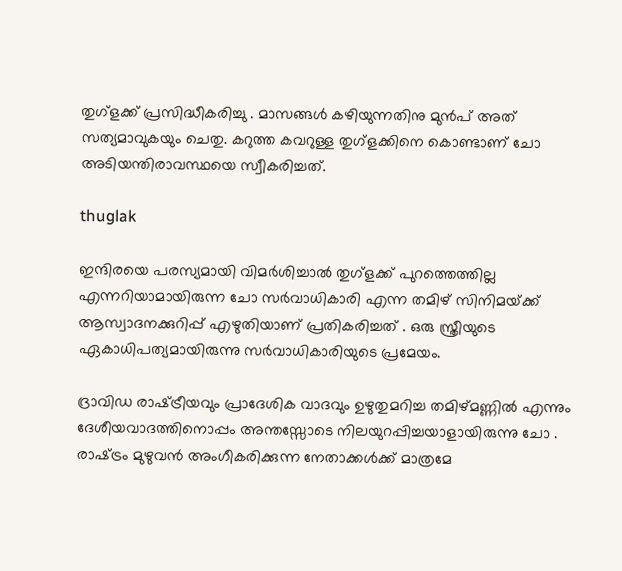തുഗ്ളക്ക് പ്രസിദ്ധീകരിച്ചു . മാസങ്ങൾ കഴിയുന്നതിനു മുൻപ് അത് സത്യമാവുകയും ചെതു. കറുത്ത കവറുള്ള തുഗ്ളക്കിനെ കൊണ്ടാണ് ചോ അടിയന്തിരാവസ്ഥയെ സ്വീകരിച്ചത്.

thuglak

ഇന്ദിരയെ പരസ്യമായി വിമർശിച്ചാൽ തുഗ്ളക്ക് പുറത്തെത്തില്ല എന്നറിയാമായിരുന്ന ചോ സർവാധികാരി എന്ന തമിഴ് സിനിമയ്‌ക്ക് ആസ്വാദനക്കുറിപ്പ് എഴുതിയാണ് പ്രതികരിച്ചത് . ഒരു സ്ത്രീയുടെ ഏകാധിപത്യമായിരുന്നു സർവാധികാരിയുടെ പ്രമേയം.

ദ്രാവിഡ രാഷ്‌ട്രീയവും പ്രാദേശിക വാദവും ഉഴുതുമറിച്ച തമിഴ്മണ്ണിൽ എന്നും ദേശീയവാദത്തിനൊപ്പം അന്തസ്സോടെ നിലയുറപ്പിച്ചയാളായിരുന്നു ചോ . രാഷ്‌ട്രം മുഴുവൻ അംഗീകരിക്കുന്ന നേതാക്കൾക്ക് മാത്രമേ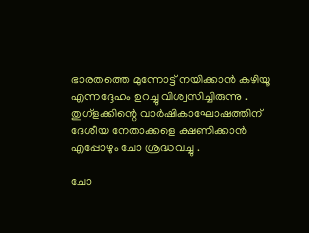ഭാരതത്തെ മുന്നോട്ട് നയിക്കാൻ കഴിയൂ എന്നദ്ദേഹം ഉറച്ചു വിശ്വസിച്ചിരുന്നു . തുഗ്ളക്കിന്റെ വാർഷികാഘോഷത്തിന് ദേശീയ നേതാക്കളെ ക്ഷണിക്കാൻ എപ്പോഴും ചോ ശ്രദ്ധവച്ചു .

ചോ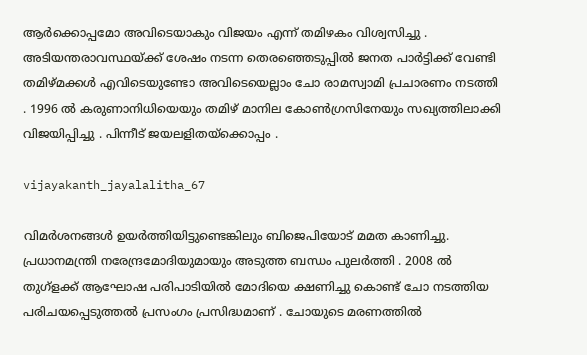ആർക്കൊപ്പമോ അവിടെയാകും വിജയം എന്ന് തമിഴകം വിശ്വസിച്ചു . അടിയന്തരാവസ്ഥയ്‌ക്ക് ശേഷം നടന്ന തെരഞ്ഞെടുപ്പിൽ ജനത പാർട്ടിക്ക് വേണ്ടി തമിഴ്മക്കൾ എവിടെയുണ്ടോ അവിടെയെല്ലാം ചോ രാമസ്വാമി പ്രചാരണം നടത്തി . 1996 ൽ കരുണാനിധിയെയും തമിഴ് മാനില കോൺഗ്രസിനേയും സഖ്യത്തിലാക്കി വിജയിപ്പിച്ചു . പിന്നീട് ജയലളിതയ്‌ക്കൊപ്പം .

vijayakanth_jayalalitha_67

വിമർശനങ്ങൾ ഉയർത്തിയിട്ടുണ്ടെങ്കിലും ബിജെപിയോട് മമത കാണിച്ചു. പ്രധാനമന്ത്രി നരേന്ദ്രമോദിയുമായും അടുത്ത ബന്ധം പുലർത്തി . 2008 ൽ തുഗ്ളക്ക് ആഘോഷ പരിപാടിയിൽ മോദിയെ ക്ഷണിച്ചു കൊണ്ട് ചോ നടത്തിയ പരിചയപ്പെടുത്തൽ പ്രസംഗം പ്രസിദ്ധമാണ് . ചോയുടെ മരണത്തിൽ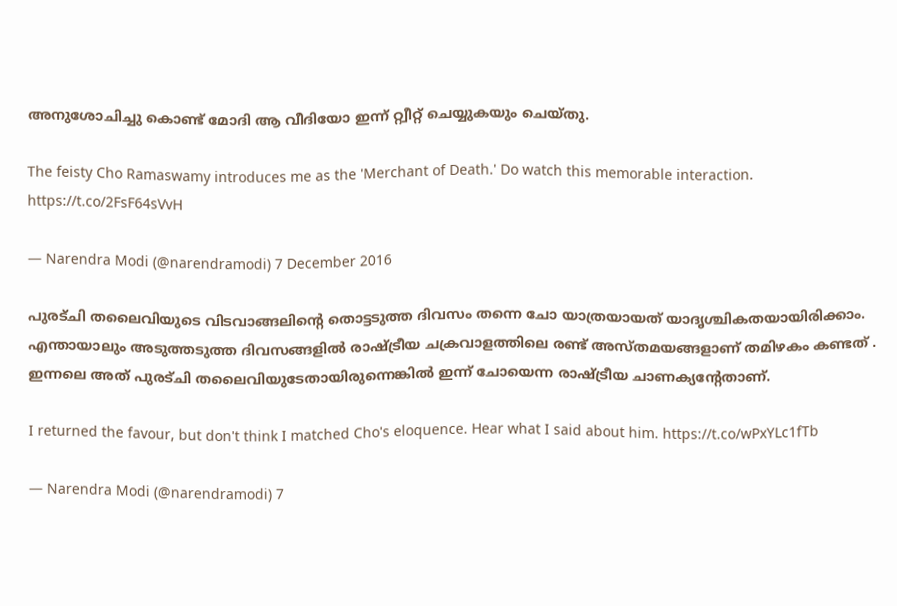അനുശോചിച്ചു കൊണ്ട് മോദി ആ വീദിയോ ഇന്ന് റ്റ്വീറ്റ് ചെയ്യുകയും ചെയ്തു.

The feisty Cho Ramaswamy introduces me as the 'Merchant of Death.' Do watch this memorable interaction. https://t.co/2FsF64sVvH

— Narendra Modi (@narendramodi) 7 December 2016

പുരട്ചി തലൈവിയുടെ വിടവാങ്ങലിന്റെ തൊട്ടടുത്ത ദിവസം തന്നെ ചോ യാത്രയായത് യാദൃശ്ചികതയായിരിക്കാം. എന്തായാലും അടുത്തടുത്ത ദിവസങ്ങളിൽ രാഷ്‌ട്രീയ ചക്രവാളത്തിലെ രണ്ട് അസ്തമയങ്ങളാണ് തമിഴകം കണ്ടത് . ഇന്നലെ അത് പുരട്ചി തലൈവിയുടേതായിരുന്നെങ്കിൽ ഇന്ന് ചോയെന്ന രാഷ്‌ട്രീയ ചാണക്യന്റേതാണ്.

I returned the favour, but don't think I matched Cho's eloquence. Hear what I said about him. https://t.co/wPxYLc1fTb

— Narendra Modi (@narendramodi) 7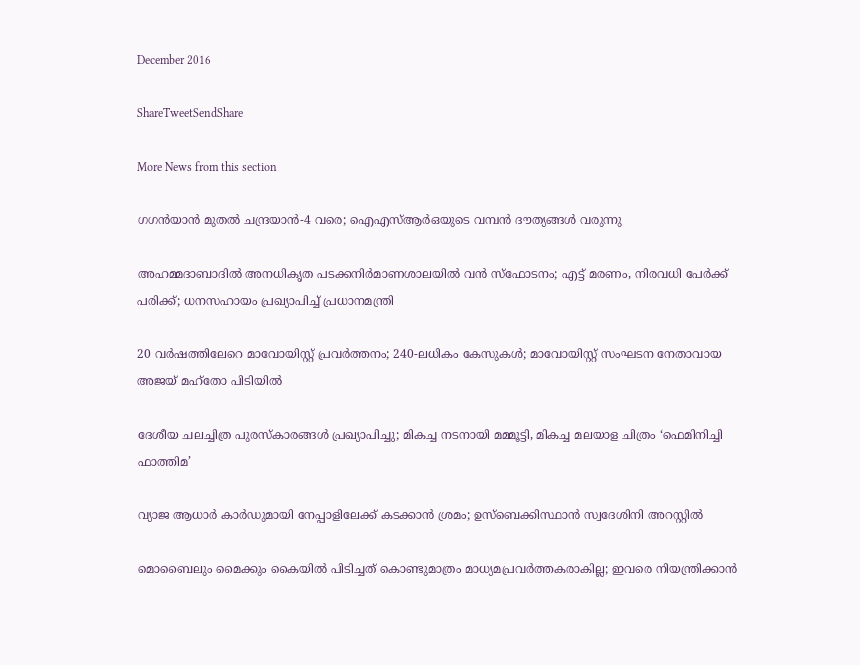December 2016

ShareTweetSendShare

More News from this section

ഗഗന്‍യാന്‍ മുതല്‍ ചന്ദ്രയാന്‍-4 വരെ; ഐഎസ്ആര്‍ഒയുടെ വമ്പന്‍ ദൗത്യങ്ങള്‍ വരുന്നു

അഹമ്മദാബാദില്‍ അനധികൃത പടക്കനിര്‍മാണശാലയില്‍ വന്‍ സ്‌ഫോടനം; എട്ട് മരണം, നിരവധി പേര്‍ക്ക് പരിക്ക്; ധനസഹായം പ്രഖ്യാപിച്ച് പ്രധാനമന്ത്രി

20 വര്‍ഷത്തിലേറെ മാവോയിസ്റ്റ് പ്രവര്‍ത്തനം; 240-ലധികം കേസുകള്‍; മാവോയിസ്റ്റ് സംഘടന നേതാവായ അജയ് മഹ്‌തോ പിടിയില്‍

ദേശീയ ചലച്ചിത്ര പുരസ്‌കാരങ്ങള്‍ പ്രഖ്യാപിച്ചു; മികച്ച നടനായി മമ്മൂട്ടി, മികച്ച മലയാള ചിത്രം ‘ഫെമിനിച്ചി ഫാത്തിമ’

വ്യാജ ആധാർ കാർഡുമായി നേപ്പാളിലേക്ക് കടക്കാൻ ശ്രമം; ഉസ്ബെക്കിസ്ഥാൻ സ്വദേശിനി അറസ്റ്റിൽ

മൊബൈലും മൈക്കും കൈയിൽ പിടിച്ചത് കൊണ്ടുമാത്രം മാധ്യമപ്രവർത്തകരാകില്ല; ഇവരെ നിയന്ത്രിക്കാൻ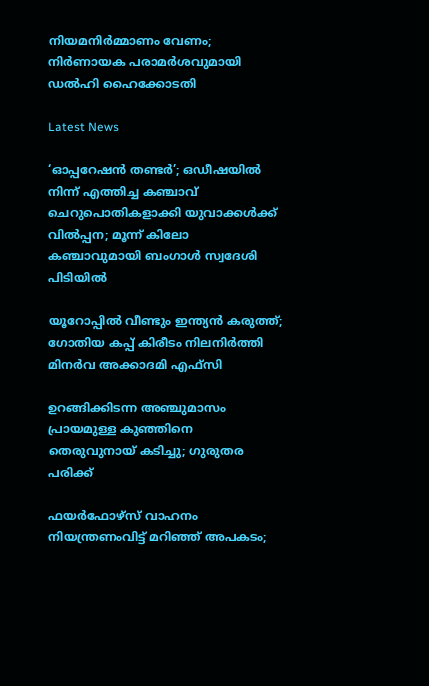നിയമനിർമ്മാണം വേണം; നിർണായക പരാമർശവുമായി ഡൽഹി ഹൈക്കോടതി

Latest News

‘ഓപ്പറേഷന്‍ തണ്ടര്‍’; ഒഡീഷയില്‍ നിന്ന് എത്തിച്ച കഞ്ചാവ് ചെറുപൊതികളാക്കി യുവാക്കള്‍ക്ക് വില്‍പ്പന; മൂന്ന് കിലോ കഞ്ചാവുമായി ബംഗാള്‍ സ്വദേശി പിടിയില്‍

യൂറോപ്പില്‍ വീണ്ടും ഇന്ത്യന്‍ കരുത്ത്; ഗോതിയ കപ്പ് കിരീടം നിലനിര്‍ത്തി മിനര്‍വ അക്കാദമി എഫ്‌സി

ഉറങ്ങിക്കിടന്ന അഞ്ചുമാസം പ്രായമുള്ള കുഞ്ഞിനെ തെരുവുനായ് കടിച്ചു; ഗുരുതര പരിക്ക്

ഫയര്‍ഫോഴ്സ് വാഹനം നിയന്ത്രണംവിട്ട് മറിഞ്ഞ് അപകടം;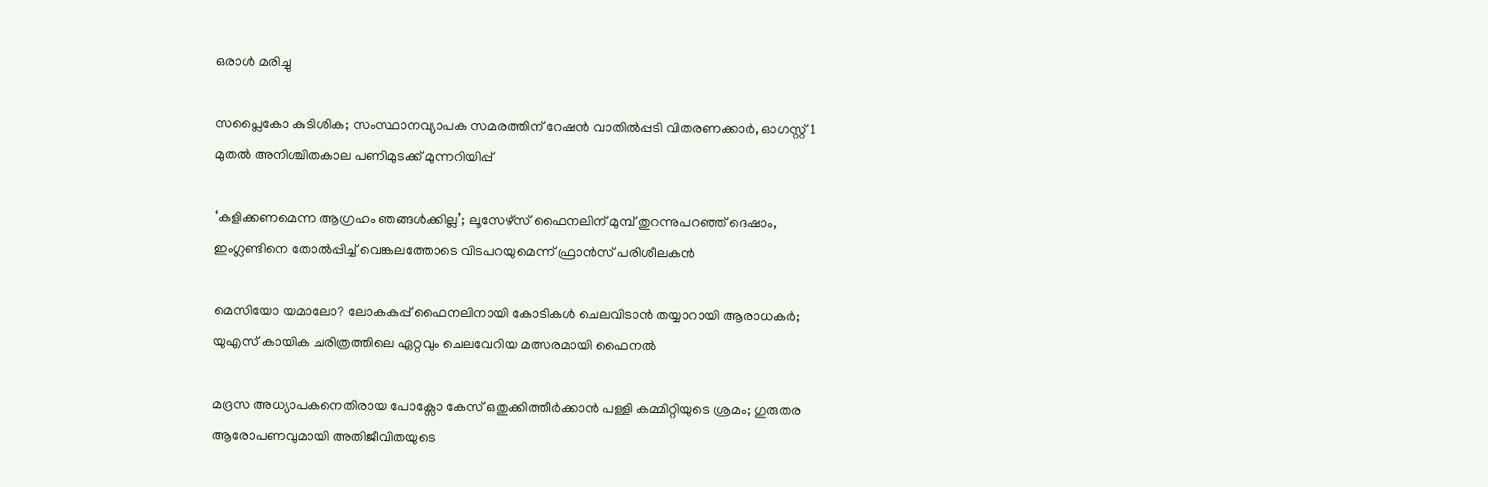ഒരാള്‍ മരിച്ചു

സപ്ലൈകോ കുടിശിക; സംസ്ഥാനവ്യാപക സമരത്തിന് റേഷന്‍ വാതില്‍പ്പടി വിതരണക്കാര്‍, ഓഗസ്റ്റ് 1 മുതല്‍ അനിശ്ചിതകാല പണിമുടക്ക് മുന്നറിയിപ്പ്

‘കളിക്കണമെന്ന ആഗ്രഹം ഞങ്ങള്‍ക്കില്ല’; ലൂസേഴ്സ് ഫൈനലിന് മുമ്പ് തുറന്നുപറഞ്ഞ് ദെഷാം, ഇംഗ്ലണ്ടിനെ തോല്‍പ്പിച്ച് വെങ്കലത്തോടെ വിടപറയുമെന്ന് ഫ്രാന്‍സ് പരിശീലകന്‍

മെസിയോ യമാലോ? ലോകകപ്പ് ഫൈനലിനായി കോടികള്‍ ചെലവിടാന്‍ തയ്യാറായി ആരാധകര്‍; യുഎസ് കായിക ചരിത്രത്തിലെ ഏറ്റവും ചെലവേറിയ മത്സരമായി ഫൈനല്‍

മദ്രസ അധ്യാപകനെതിരായ പോക്സോ കേസ് ഒതുക്കിത്തീർക്കാൻ പള്ളി കമ്മിറ്റിയുടെ ശ്രമം; ഗുരുതര ആരോപണവുമായി അതിജീവിതയുടെ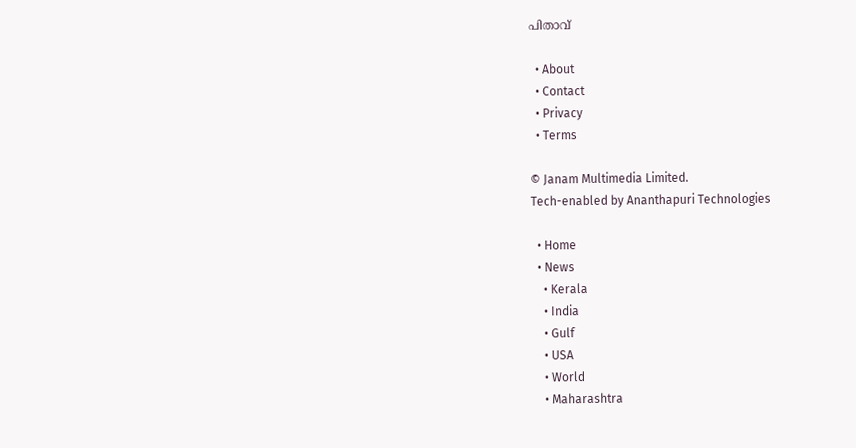പിതാവ്

  • About
  • Contact
  • Privacy
  • Terms

© Janam Multimedia Limited.
Tech-enabled by Ananthapuri Technologies

  • Home
  • News
    • Kerala
    • India
    • Gulf
    • USA
    • World
    • Maharashtra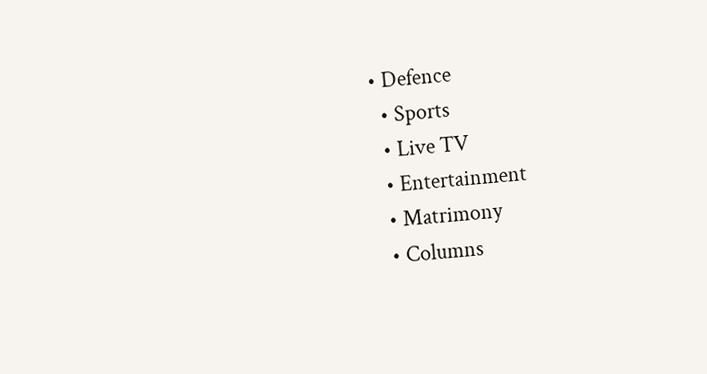• Defence
  • Sports
  • Live TV
  • Entertainment
  • Matrimony
  • Columns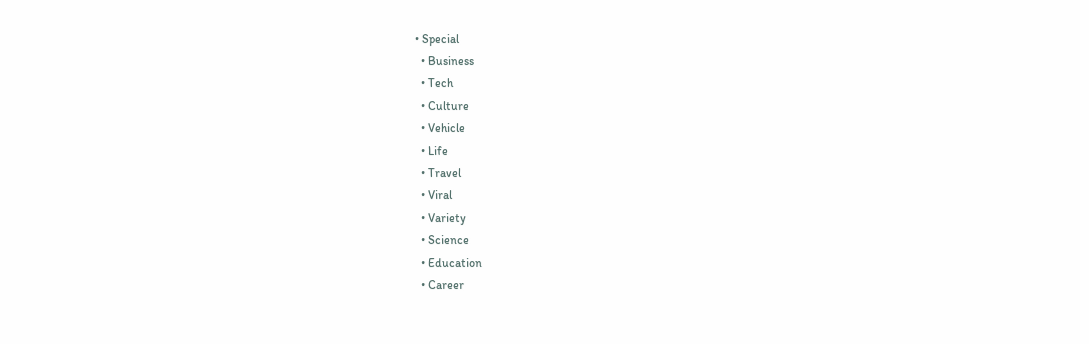• Special
  • Business
  • Tech
  • Culture
  • Vehicle
  • Life
  • Travel
  • Viral
  • Variety
  • Science
  • Education
  • Career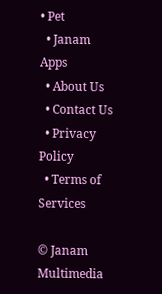• Pet
  • Janam Apps
  • About Us
  • Contact Us
  • Privacy Policy
  • Terms of Services

© Janam Multimedia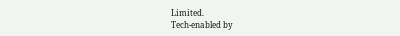Limited.
Tech-enabled by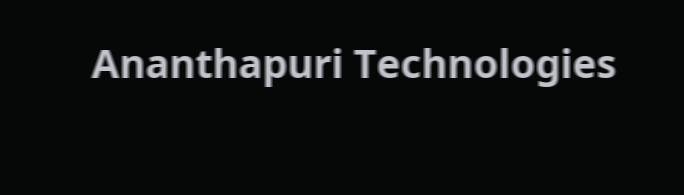Ananthapuri Technologies